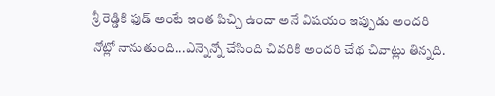శ్రీ రెడ్డికి ఫుడ్ అంటే ఇంత పిచ్చి ఉందా అనే విషయం ఇప్పుడు అందరి నోట్లో నానుతుంది...ఎన్నెన్నో చేసింది చివరికి అందరి చేథ చివాట్లు తిన్నది.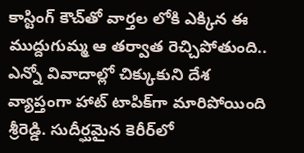కాస్టింగ్ కౌచ్‌తో వార్తల లోకి ఎక్కిన ఈ ముద్దుగుమ్మ ఆ తర్వాత రెచ్చిపోతుంది.. ఎన్నో వివాదాల్లో చిక్కుకుని దేశ వ్యాప్తంగా హాట్ టాపిక్‌గా మారిపోయింది శ్రీరెడ్డి. సుదీర్ఘమైన కెరీర్‌లో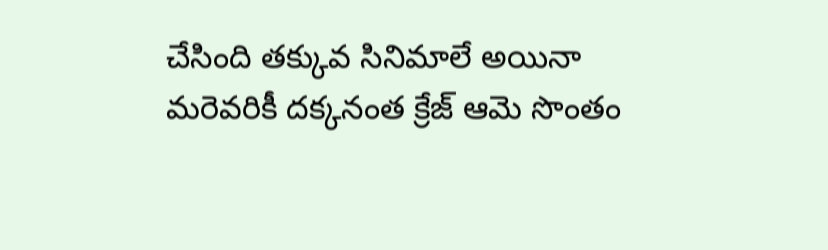చేసింది తక్కువ సినిమాలే అయినా మరెవరికీ దక్కనంత క్రేజ్ ఆమె సొంతం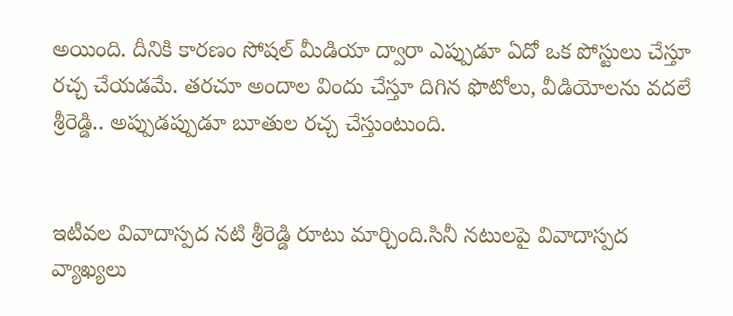అయింది. దీనికి కారణం సోషల్ మీడియా ద్వారా ఎప్పుడూ ఏదో ఒక పోస్టులు చేస్తూ రచ్చ చేయడమే. తరచూ అందాల విందు చేస్తూ దిగిన ఫొటోలు, వీడియోలను వదలే శ్రీరెడ్డి.. అప్పుడప్పుడూ బూతుల రచ్చ చేస్తుంటుంది.


ఇటీవల వివాదాస్పద నటి శ్రీరెడ్డి రూటు మార్చింది.సినీ నటులపై వివాదాస్పద వ్యాఖ్యలు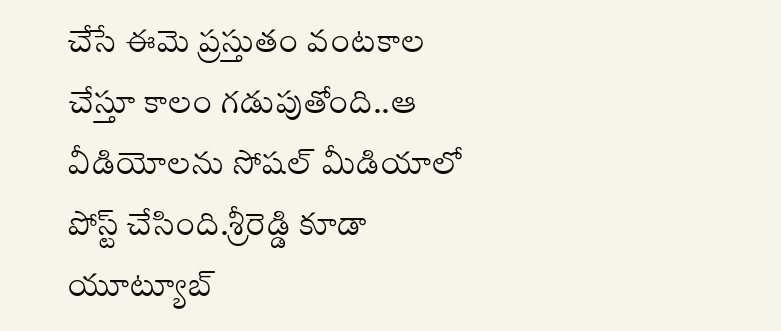చేసే ఈమె ప్రస్తుతం వంటకాల చేస్తూ కాలం గడుపుతోంది..ఆ వీడియోలను సోషల్ మీడియాలో పోస్ట్ చేసింది.శ్రీరెడ్డి కూడా యూట్యూబ్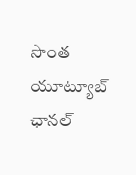సొంత యూట్యూబ్ ఛానల్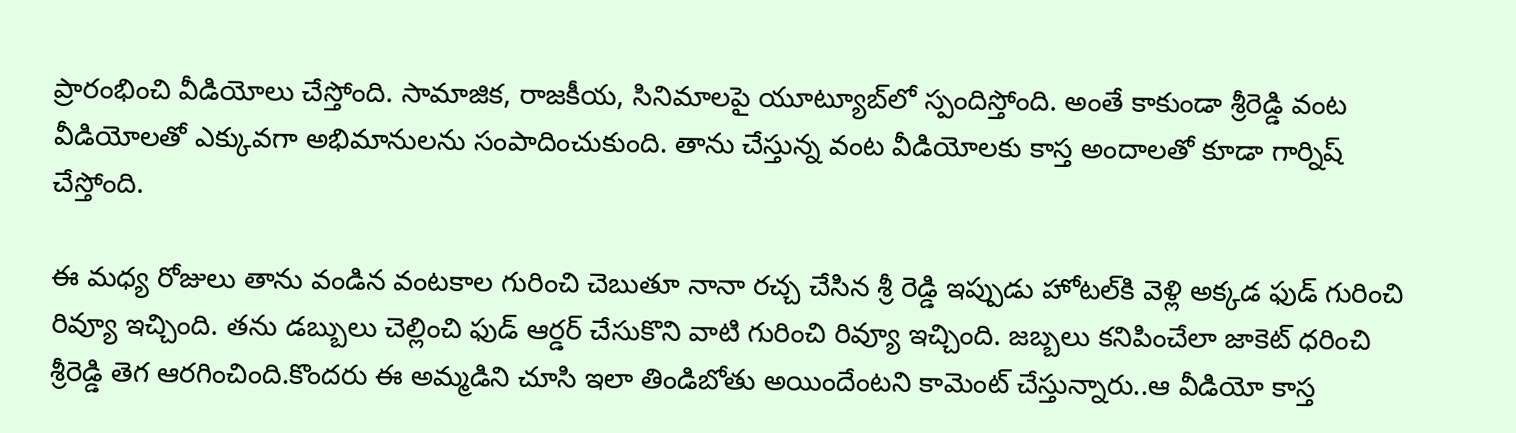ప్రారంభించి వీడియోలు చేస్తోంది. సామాజిక, రాజకీయ, సినిమాలపై యూట్యూబ్‌లో స్పందిస్తోంది. అంతే కాకుండా శ్రీరెడ్డి వంట వీడియోలతో ఎక్కువగా అభిమానులను సంపాదించుకుంది. తాను చేస్తున్న వంట వీడియోలకు కాస్త అందాలతో కూడా గార్నిష్ చేస్తోంది.

ఈ మధ్య రోజులు తాను వండిన వంటకాల గురించి చెబుతూ నానా రచ్చ చేసిన శ్రీ రెడ్డి ఇప్పుడు హోటల్‌కి వెళ్లి అక్కడ ఫుడ్ గురించి రివ్యూ ఇచ్చింది. తను డబ్బులు చెల్లించి ఫుడ్ ఆర్డర్ చేసుకొని వాటి గురించి రివ్యూ ఇచ్చింది. జబ్బలు కనిపించేలా జాకెట్ ధరించి శ్రీరెడ్డి తెగ ఆరగించింది.కొందరు ఈ అమ్మడిని చూసి ఇలా తిండిబోతు అయిందేంటని కామెంట్ చేస్తున్నారు..ఆ వీడియో కాస్త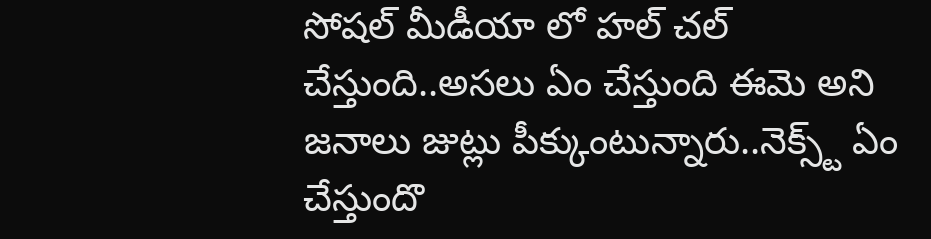సోషల్ మీడీయా లో హల్ చల్ చేస్తుంది..అసలు ఏం చేస్తుంది ఈమె అని జనాలు జుట్లు పీక్కుంటున్నారు..నెక్స్ట్ ఏం చేస్తుందొ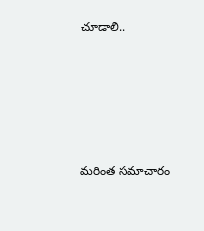చూడాలి..





మరింత సమాచారం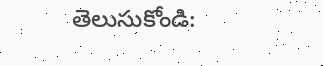తెలుసుకోండి: